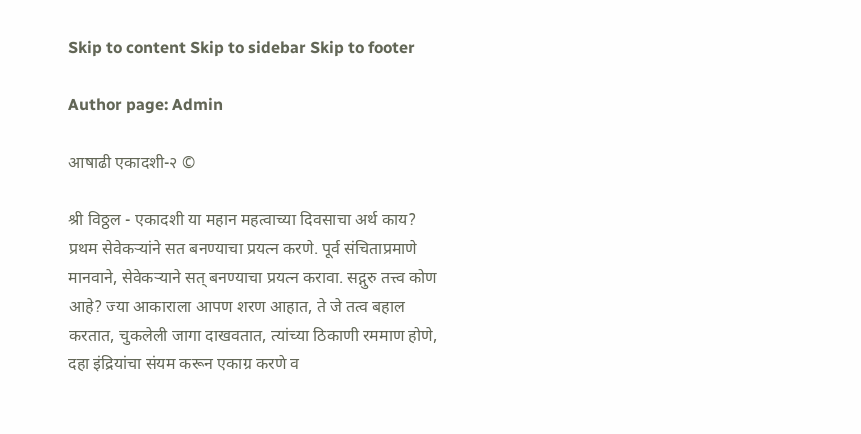Skip to content Skip to sidebar Skip to footer

Author page: Admin

आषाढी एकादशी-२ ©

श्री विठ्ठल - एकादशी या महान महत्वाच्या दिवसाचा अर्थ काय? प्रथम सेवेकर्‍यांने सत बनण्याचा प्रयत्न करणे. पूर्व संचिताप्रमाणे मानवाने, सेवेकऱ्याने सत् बनण्याचा प्रयत्न करावा. सद्गुरु तत्त्व कोण आहे? ज्या आकाराला आपण शरण आहात, ते जे तत्व बहाल करतात, चुकलेली जागा दाखवतात, त्यांच्या ठिकाणी रममाण होणे, दहा इंद्रियांचा संयम करून एकाग्र करणे व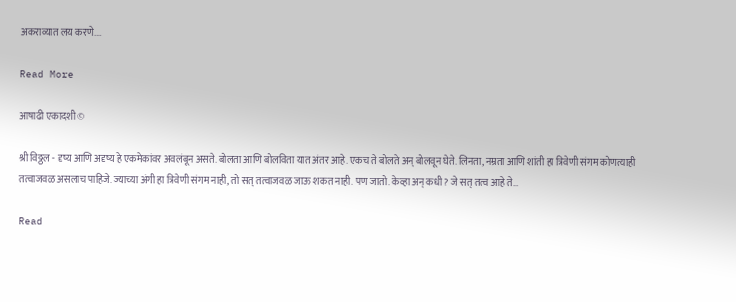अकराव्यात लय करणे.…

Read More

आषाढी एकादशी ©

श्री विठ्ठल - दृष्य आणि अदृष्य हे एकमेकांवर अवलंबून असते. बोलता आणि बोलविता यात अंतर आहे. एकच ते बोलते अन् बोलवून घेते. लिनता, नम्रता आणि शांती हा त्रिवेणी संगम कोणत्याही तत्वाजवळ असलाच पाहिजे. ज्याच्या अंगी हा त्रिवेणी संगम नाही, तो सत् तत्वाजवळ जाऊ शकत नाही. पण जातो. केव्हा अन् कधी? जे सत् तत्व आहे ते…

Read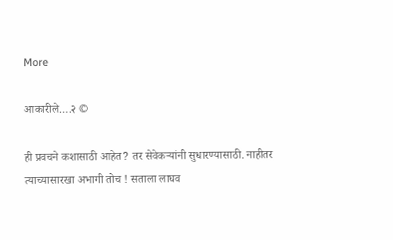More

आकारीले….२ ©

ही प्रवचने कशासाठी आहेत? तर सेवेकर्‍यांनी सुधारण्यासाठी. नाहीतर त्याच्यासारखा अभागी तोच ! सताला लाघव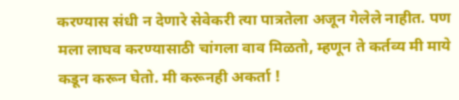करण्यास संधी न देणारे सेवेकरी त्या पात्रतेला अजून गेलेले नाहीत. पण मला लाघव करण्यासाठी चांगला वाव मिळतो, म्हणून ते कर्तव्य मी माये कडून करून घेतो. मी करूनही अकर्ता !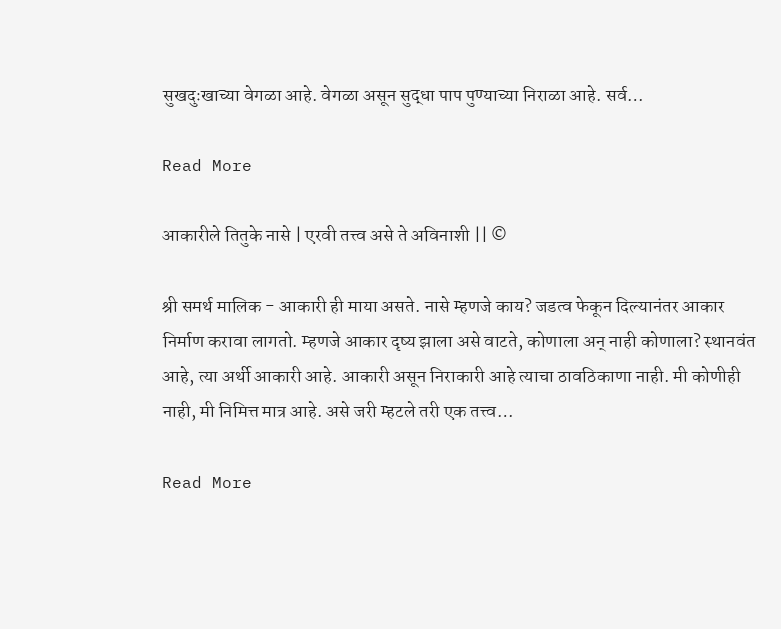सुखदुःखाच्या वेगळा आहे. वेगळा असून सुद्धा पाप पुण्याच्या निराळा आहे. सर्व…

Read More

आकारीले तितुके नासे | एरवी तत्त्व असे ते अविनाशी || ©

श्री समर्थ मालिक - आकारी ही माया असते. नासे म्हणजे काय? जडत्व फेकून दिल्यानंतर आकार निर्माण करावा लागतो. म्हणजे आकार दृष्य झाला असे वाटते, कोणाला अन् नाही कोणाला? स्थानवंत आहे, त्या अर्थी आकारी आहे. आकारी असून निराकारी आहे त्याचा ठावठिकाणा नाही. मी कोणीही नाही, मी निमित्त मात्र आहे. असे जरी म्हटले तरी एक तत्त्व…

Read More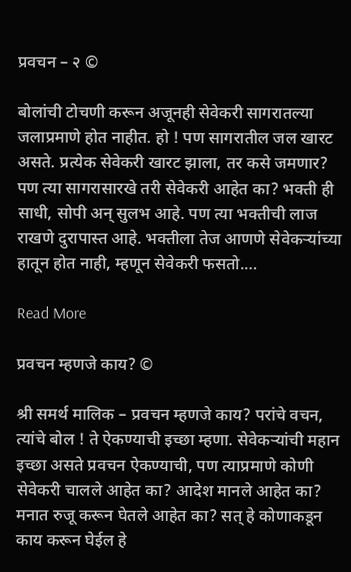प्रवचन – २ ©

बोलांची टोचणी करून अजूनही सेवेकरी सागरातल्या जलाप्रमाणे होत नाहीत. हो ! पण सागरातील जल खारट असते. प्रत्येक सेवेकरी खारट झाला, तर कसे जमणार? पण त्या सागरासारखे तरी सेवेकरी आहेत का? भक्ती ही साधी, सोपी अन् सुलभ आहे. पण त्या भक्तीची लाज राखणे दुरापास्त आहे. भक्तीला तेज आणणे सेवेकऱ्यांच्या हातून होत नाही, म्हणून सेवेकरी फसतो.…

Read More

प्रवचन म्हणजे काय? ©

श्री समर्थ मालिक – प्रवचन म्हणजे काय? परांचे वचन, त्यांचे बोल ! ते ऐकण्याची इच्छा म्हणा. सेवेकऱ्यांची महान इच्छा असते प्रवचन ऐकण्याची, पण त्याप्रमाणे कोणी सेवेकरी चालले आहेत का? आदेश मानले आहेत का? मनात रुजू करून घेतले आहेत का? सत् हे कोणाकडून काय करून घेईल हे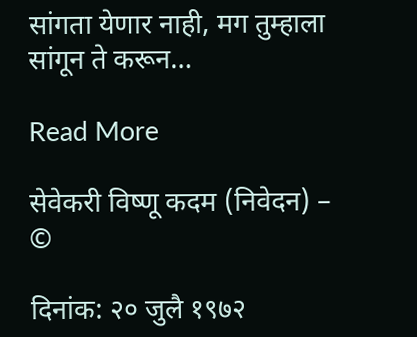सांगता येणार नाही, मग तुम्हाला सांगून ते करून…

Read More

सेवेकरी विष्णू कदम (निवेदन) – ©

दिनांक: २० जुलै १९७२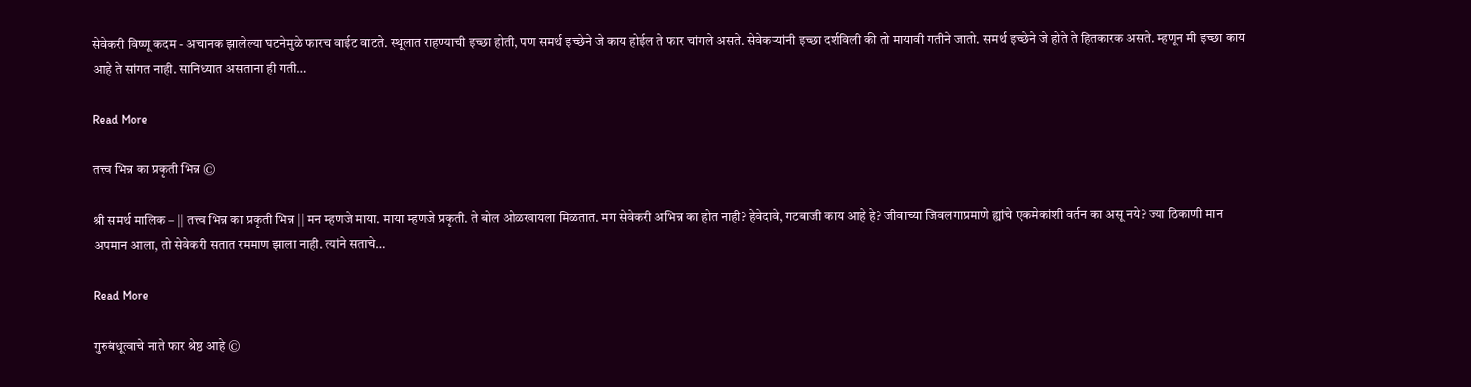सेवेकरी विष्णू कदम - अचानक झालेल्या घटनेमुळे फारच वाईट वाटते. स्थूलात राहण्याची इच्छा होती, पण समर्थ इच्छेने जे काय होईल ते फार चांगले असते. सेवेकर्‍यांनी इच्छा दर्शविली की तो मायावी गतीने जातो. समर्थ इच्छेने जे होते ते हितकारक असते. म्हणून मी इच्छा काय आहे ते सांगत नाही. सानिध्यात असताना ही गती…

Read More

तत्त्व भिन्न का प्रकृती भिन्न ©

श्री समर्थ मालिक – || तत्त्व भिन्न का प्रकृती भिन्न || मन म्हणजे माया. माया म्हणजे प्रकृती. ते बोल ओळखायला मिळतात. मग सेवेकरी अभिन्न का होत नाही? हेवेदावे, गटबाजी काय आहे हे? जीवाच्या जिवलगाप्रमाणे ह्यांचे एकमेकांशी वर्तन का असू नये? ज्या ठिकाणी मान अपमान आला, तो सेवेकरी सतात रममाण झाला नाही. त्यांने सताचे…

Read More

गुरुबंधूत्वाचे नाते फार श्रेष्ठ आहे ©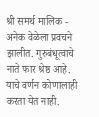श्री समर्थ मालिक - अनेक वेळेला प्रवचने झालीत. गुरुबंधूत्वाचे नाते फार श्रेष्ठ आहे. याचे वर्णन कोणालाही करता येत नाही.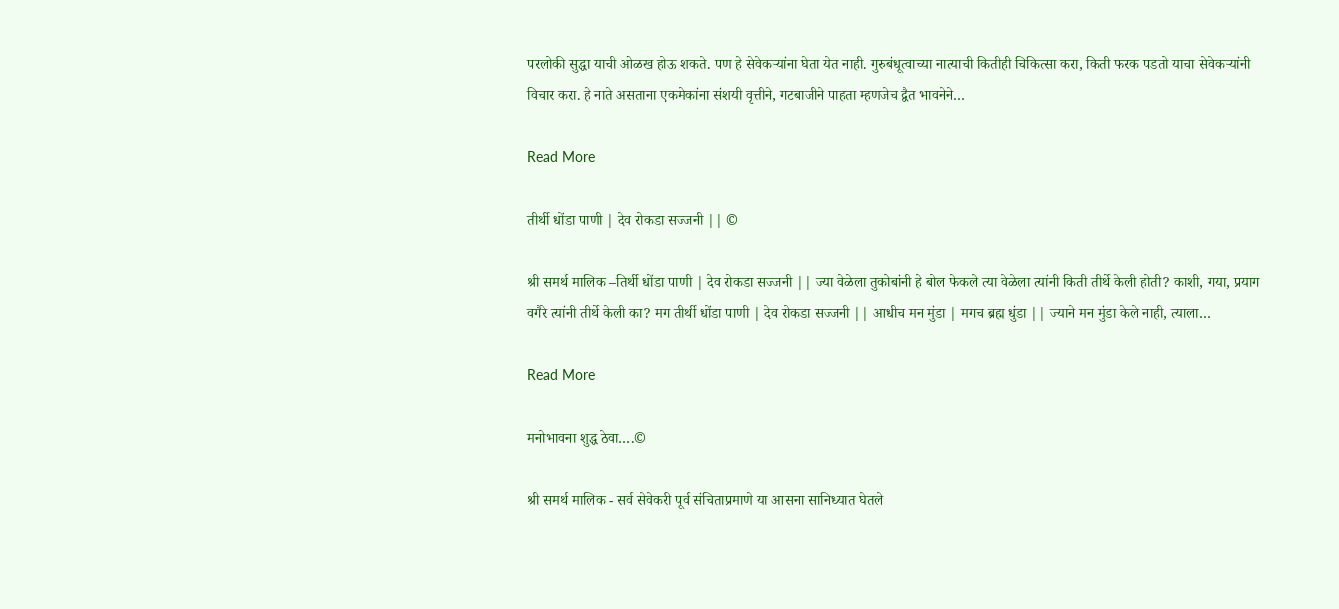परलोकी सुद्धा याची ओळख होऊ शकते. पण हे सेवेकऱ्यांना घेता येत नाही. गुरुबंधूत्वाच्या नात्याची कितीही चिकित्सा करा, किती फरक पडतो याचा सेवेकर्‍यांनी विचार करा. हे नाते असताना एकमेकांना संशयी वृत्तीने, गटबाजीने पाहता म्हणजेच द्वैत भावनेने…

Read More

तीर्थी धोंडा पाणी | देव रोकडा सज्जनी || ©

श्री समर्थ मालिक –तिर्थी धोंडा पाणी | देव रोकडा सज्जनी || ज्या वेळेला तुकोबांनी हे बोल फेकले त्या वेळेला त्यांनी किती तीर्थे केली होती? काशी, गया, प्रयाग वगैरे त्यांनी तीर्थे केली का? मग तीर्थी धोंडा पाणी | देव रोकडा सज्जनी || आधीच मन मुंडा | मगच ब्रह्म धुंडा || ज्याने मन मुंडा केले नाही, त्याला…

Read More

मनोभावना शुद्ध ठेवा….©

श्री समर्थ मालिक - सर्व सेवेकरी पूर्व संचिताप्रमाणे या आसना सानिध्यात घेतले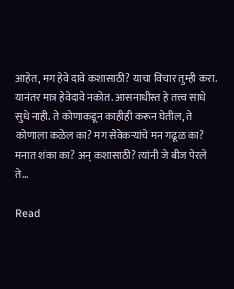आहेत, मग हेवे दावे कशासाठी? याचा विचार तुम्ही करा. यानंतर मात्र हेवेदावे नकोत. आसनाधीस्त हे तत्त्व साधे सुधे नाही. ते कोणाकडून काहीही करून घेतील, ते कोणाला कळेल का? मग सेवेकऱ्यांचे मन गढूळ का? मनात शंका का? अन् कशासाठी? त्यांनी जे बीज पेरले ते…

Read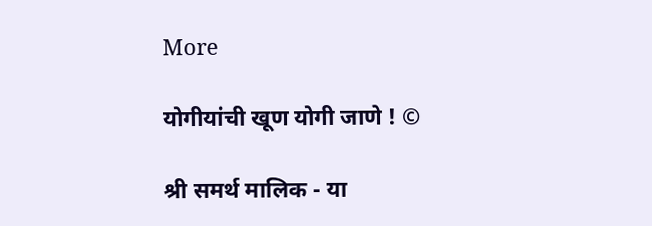More

योगीयांची खूण योगी जाणे ! ©

श्री समर्थ मालिक - या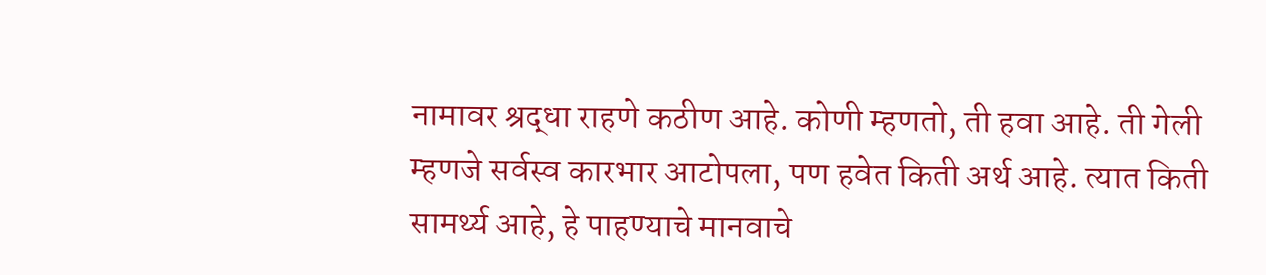नामावर श्रद्धा राहणे कठीण आहे. कोणी म्हणतो, ती हवा आहे. ती गेली म्हणजे सर्वस्व कारभार आटोपला, पण हवेत किती अर्थ आहे. त्यात किती सामर्थ्य आहे, हे पाहण्याचे मानवाचे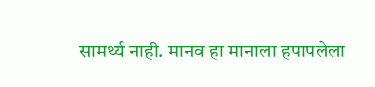सामर्थ्य नाही. मानव हा मानाला हपापलेला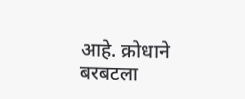आहे. क्रोधाने बरबटला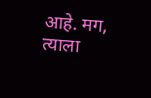आहे. मग, त्याला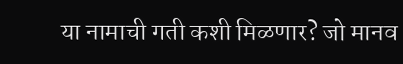या नामाची गती कशी मिळणार? जो मानव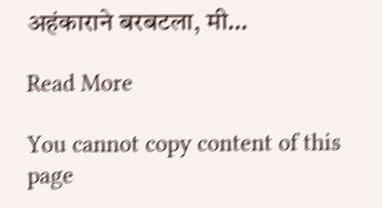अहंकाराने बरबटला, मी…

Read More

You cannot copy content of this page